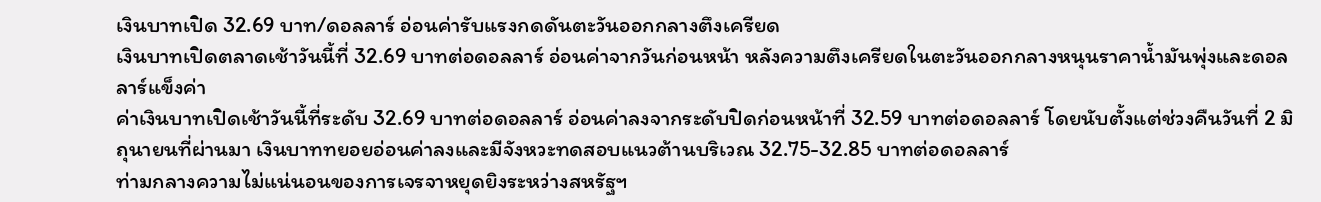เงินบาทเปิด 32.69 บาท/ดอลลาร์ อ่อนค่ารับแรงกดดันตะวันออกกลางตึงเครียด
เงินบาทเปิดตลาดเช้าวันนี้ที่ 32.69 บาทต่อดอลลาร์ อ่อนค่าจากวันก่อนหน้า หลังความตึงเครียดในตะวันออกกลางหนุนราคาน้ำมันพุ่งและดอลลาร์แข็งค่า
ค่าเงินบาทเปิดเช้าวันนี้ที่ระดับ 32.69 บาทต่อดอลลาร์ อ่อนค่าลงจากระดับปิดก่อนหน้าที่ 32.59 บาทต่อดอลลาร์ โดยนับตั้งแต่ช่วงคืนวันที่ 2 มิถุนายนที่ผ่านมา เงินบาททยอยอ่อนค่าลงและมีจังหวะทดสอบแนวต้านบริเวณ 32.75-32.85 บาทต่อดอลลาร์
ท่ามกลางความไม่แน่นอนของการเจรจาหยุดยิงระหว่างสหรัฐฯ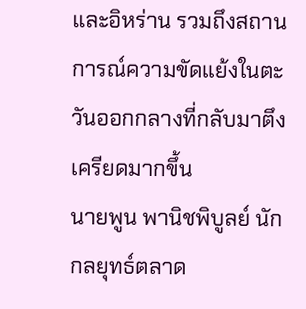และอิหร่าน รวมถึงสถานการณ์ความขัดแย้งในตะวันออกกลางที่กลับมาตึงเครียดมากขึ้น
นายพูน พานิชพิบูลย์ นักกลยุทธ์ตลาด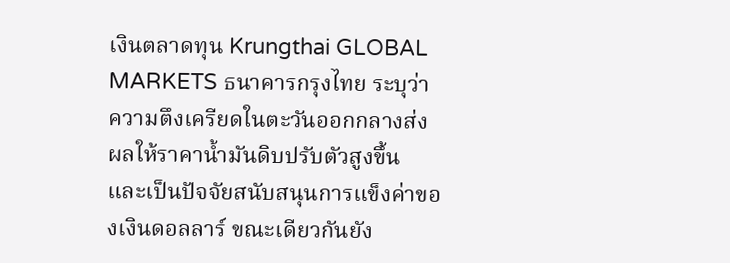เงินตลาดทุน Krungthai GLOBAL MARKETS ธนาคารกรุงไทย ระบุว่า ความตึงเครียดในตะวันออกกลางส่งผลให้ราคาน้ำมันดิบปรับตัวสูงขึ้น และเป็นปัจจัยสนับสนุนการแข็งค่าของเงินดอลลาร์ ขณะเดียวกันยัง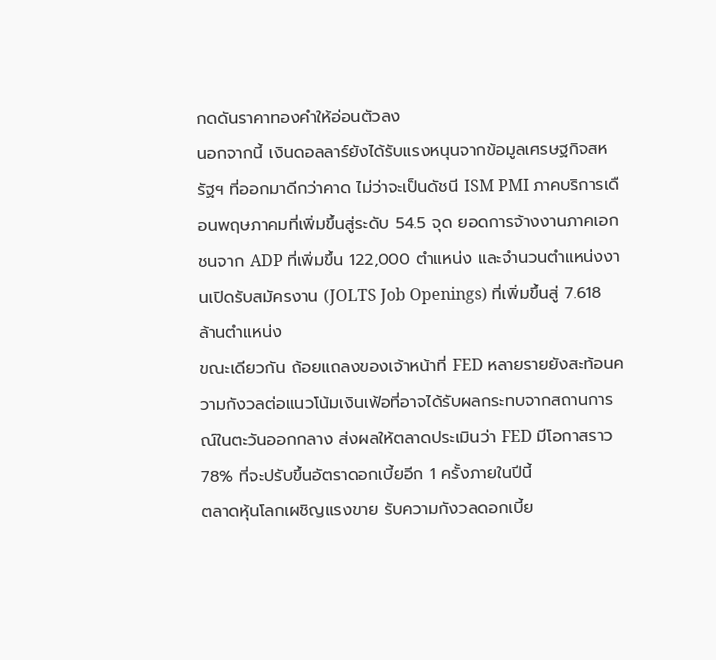กดดันราคาทองคำให้อ่อนตัวลง
นอกจากนี้ เงินดอลลาร์ยังได้รับแรงหนุนจากข้อมูลเศรษฐกิจสหรัฐฯ ที่ออกมาดีกว่าคาด ไม่ว่าจะเป็นดัชนี ISM PMI ภาคบริการเดือนพฤษภาคมที่เพิ่มขึ้นสู่ระดับ 54.5 จุด ยอดการจ้างงานภาคเอกชนจาก ADP ที่เพิ่มขึ้น 122,000 ตำแหน่ง และจำนวนตำแหน่งงานเปิดรับสมัครงาน (JOLTS Job Openings) ที่เพิ่มขึ้นสู่ 7.618 ล้านตำแหน่ง
ขณะเดียวกัน ถ้อยแถลงของเจ้าหน้าที่ FED หลายรายยังสะท้อนความกังวลต่อแนวโน้มเงินเฟ้อที่อาจได้รับผลกระทบจากสถานการณ์ในตะวันออกกลาง ส่งผลให้ตลาดประเมินว่า FED มีโอกาสราว 78% ที่จะปรับขึ้นอัตราดอกเบี้ยอีก 1 ครั้งภายในปีนี้
ตลาดหุ้นโลกเผชิญแรงขาย รับความกังวลดอกเบี้ย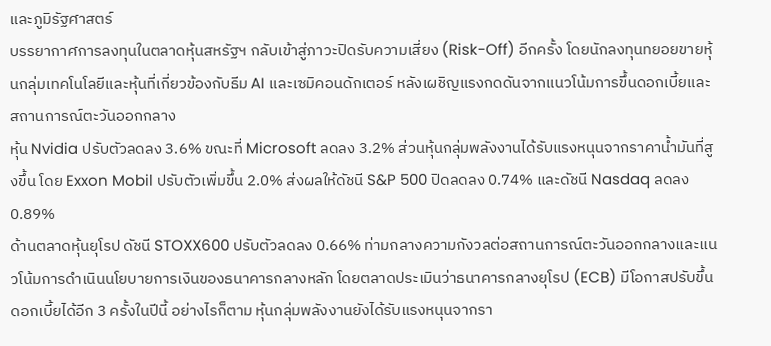และภูมิรัฐศาสตร์
บรรยากาศการลงทุนในตลาดหุ้นสหรัฐฯ กลับเข้าสู่ภาวะปิดรับความเสี่ยง (Risk-Off) อีกครั้ง โดยนักลงทุนทยอยขายหุ้นกลุ่มเทคโนโลยีและหุ้นที่เกี่ยวข้องกับธีม AI และเซมิคอนดักเตอร์ หลังเผชิญแรงกดดันจากแนวโน้มการขึ้นดอกเบี้ยและสถานการณ์ตะวันออกกลาง
หุ้น Nvidia ปรับตัวลดลง 3.6% ขณะที่ Microsoft ลดลง 3.2% ส่วนหุ้นกลุ่มพลังงานได้รับแรงหนุนจากราคาน้ำมันที่สูงขึ้น โดย Exxon Mobil ปรับตัวเพิ่มขึ้น 2.0% ส่งผลให้ดัชนี S&P 500 ปิดลดลง 0.74% และดัชนี Nasdaq ลดลง 0.89%
ด้านตลาดหุ้นยุโรป ดัชนี STOXX600 ปรับตัวลดลง 0.66% ท่ามกลางความกังวลต่อสถานการณ์ตะวันออกกลางและแนวโน้มการดำเนินนโยบายการเงินของธนาคารกลางหลัก โดยตลาดประเมินว่าธนาคารกลางยุโรป (ECB) มีโอกาสปรับขึ้นดอกเบี้ยได้อีก 3 ครั้งในปีนี้ อย่างไรก็ตาม หุ้นกลุ่มพลังงานยังได้รับแรงหนุนจากรา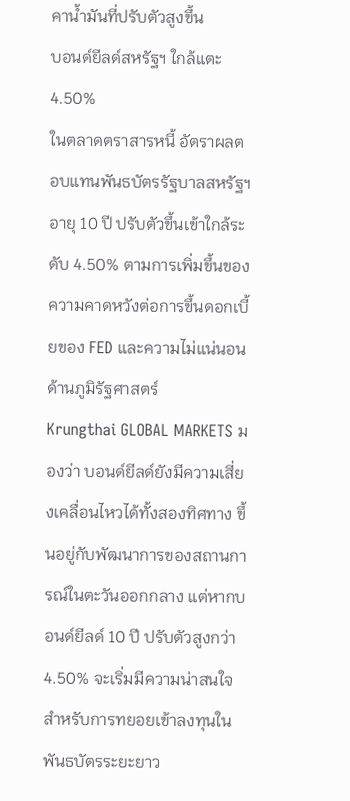คาน้ำมันที่ปรับตัวสูงขึ้น
บอนด์ยีลด์สหรัฐฯ ใกล้แตะ 4.50%
ในตลาดตราสารหนี้ อัตราผลตอบแทนพันธบัตรรัฐบาลสหรัฐฯ อายุ 10 ปี ปรับตัวขึ้นเข้าใกล้ระดับ 4.50% ตามการเพิ่มขึ้นของความคาดหวังต่อการขึ้นดอกเบี้ยของ FED และความไม่แน่นอนด้านภูมิรัฐศาสตร์
Krungthai GLOBAL MARKETS มองว่า บอนด์ยีลด์ยังมีความเสี่ยงเคลื่อนไหวได้ทั้งสองทิศทาง ขึ้นอยู่กับพัฒนาการของสถานการณ์ในตะวันออกกลาง แต่หากบอนด์ยีลด์ 10 ปี ปรับตัวสูงกว่า 4.50% จะเริ่มมีความน่าสนใจสำหรับการทยอยเข้าลงทุนในพันธบัตรระยะยาว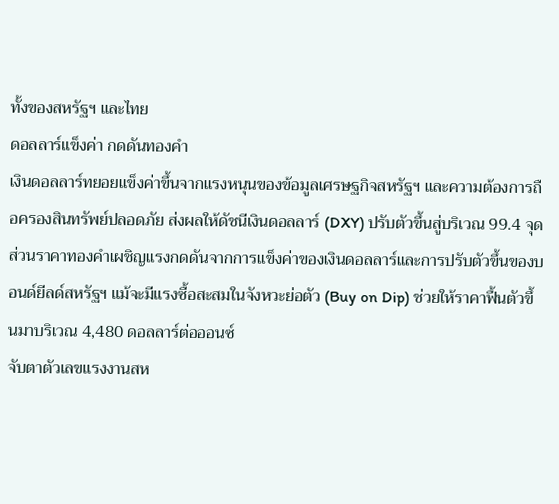ทั้งของสหรัฐฯ และไทย
ดอลลาร์แข็งค่า กดดันทองคำ
เงินดอลลาร์ทยอยแข็งค่าขึ้นจากแรงหนุนของข้อมูลเศรษฐกิจสหรัฐฯ และความต้องการถือครองสินทรัพย์ปลอดภัย ส่งผลให้ดัชนีเงินดอลลาร์ (DXY) ปรับตัวขึ้นสู่บริเวณ 99.4 จุด
ส่วนราคาทองคำเผชิญแรงกดดันจากการแข็งค่าของเงินดอลลาร์และการปรับตัวขึ้นของบอนด์ยีลด์สหรัฐฯ แม้จะมีแรงซื้อสะสมในจังหวะย่อตัว (Buy on Dip) ช่วยให้ราคาฟื้นตัวขึ้นมาบริเวณ 4,480 ดอลลาร์ต่อออนซ์
จับตาตัวเลขแรงงานสห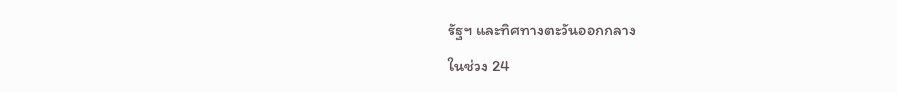รัฐฯ และทิศทางตะวันออกกลาง
ในช่วง 24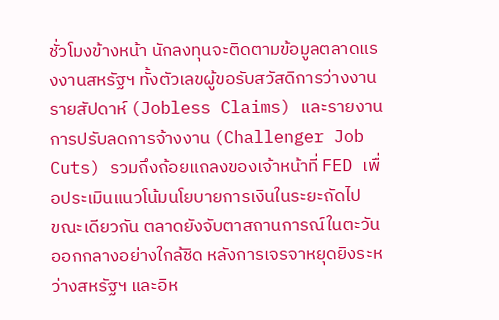ชั่วโมงข้างหน้า นักลงทุนจะติดตามข้อมูลตลาดแรงงานสหรัฐฯ ทั้งตัวเลขผู้ขอรับสวัสดิการว่างงานรายสัปดาห์ (Jobless Claims) และรายงานการปรับลดการจ้างงาน (Challenger Job Cuts) รวมถึงถ้อยแถลงของเจ้าหน้าที่ FED เพื่อประเมินแนวโน้มนโยบายการเงินในระยะถัดไป
ขณะเดียวกัน ตลาดยังจับตาสถานการณ์ในตะวันออกกลางอย่างใกล้ชิด หลังการเจรจาหยุดยิงระหว่างสหรัฐฯ และอิห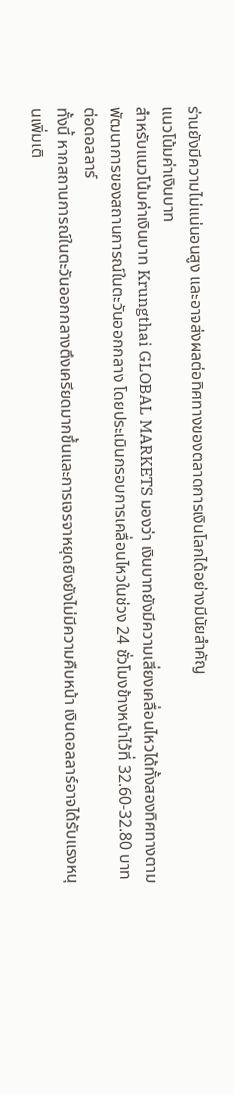ร่านยังมีความไม่แน่นอนสูง และอาจส่งผลต่อทิศทางของตลาดการเงินโลกได้อย่างมีนัยสำคัญ
แนวโน้มค่าเงินบาท
สำหรับแนวโน้มค่าเงินบาท Krungthai GLOBAL MARKETS มองว่า เงินบาทยังมีความเสี่ยงเคลื่อนไหวได้ทั้งสองทิศทางตามพัฒนาการของสถานการณ์ในตะวันออกกลาง โดยประเมินกรอบการเคลื่อนไหวในช่วง 24 ชั่วโมงข้างหน้าไว้ที่ 32.60-32.80 บาทต่อดอลลาร์
ทั้งนี้ หากสถานการณ์ในตะวันออกกลางตึงเครียดมากขึ้นและการเจรจาหยุดยิงยังไม่มีความคืบหน้า เงินดอลลาร์อาจได้รับแรงหนุนเพิ่มเติ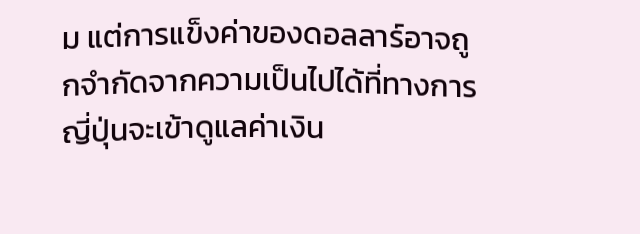ม แต่การแข็งค่าของดอลลาร์อาจถูกจำกัดจากความเป็นไปได้ที่ทางการญี่ปุ่นจะเข้าดูแลค่าเงิน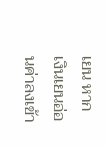เยน หากเงินเยนอ่อนค่าลงเข้า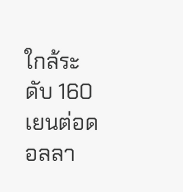ใกล้ระดับ 160 เยนต่อดอลลา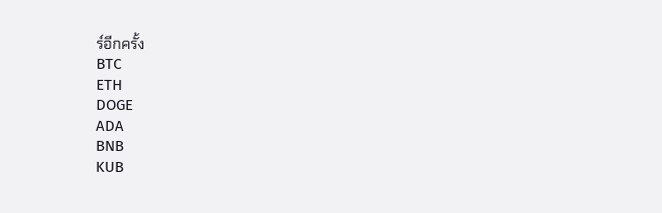ร์อีกครั้ง
BTC
ETH
DOGE
ADA
BNB
KUB